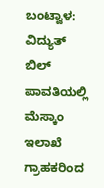ಬಂಟ್ವಾಳ: ವಿದ್ಯುತ್ ಬಿಲ್ ಪಾವತಿಯಲ್ಲಿ ಮೆಸ್ಕಾಂ ಇಲಾಖೆ ಗ್ರಾಹಕರಿಂದ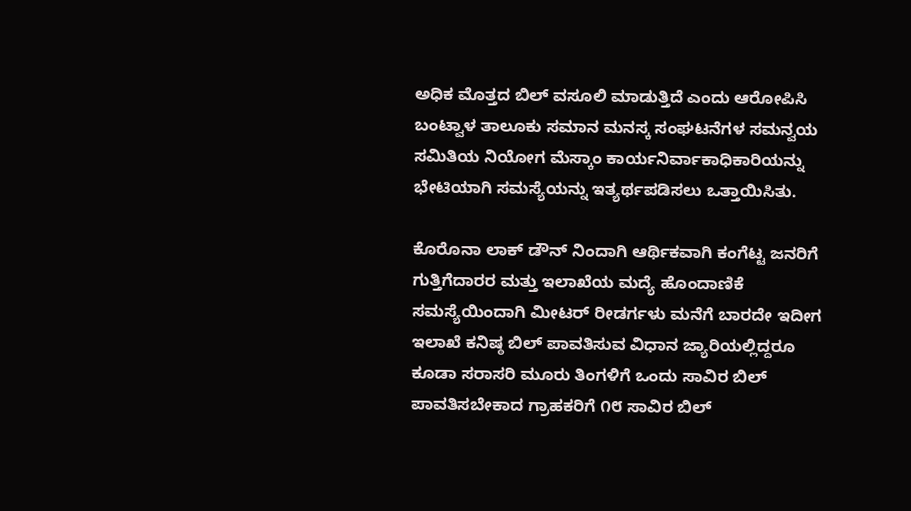ಅಧಿಕ ಮೊತ್ತದ ಬಿಲ್ ವಸೂಲಿ ಮಾಡುತ್ತಿದೆ ಎಂದು ಆರೋಪಿಸಿ ಬಂಟ್ವಾಳ ತಾಲೂಕು ಸಮಾನ ಮನಸ್ಕ ಸಂಘಟನೆಗಳ ಸಮನ್ವಯ ಸಮಿತಿಯ ನಿಯೋಗ ಮೆಸ್ಕಾಂ ಕಾರ್ಯನಿರ್ವಾಕಾಧಿಕಾರಿಯನ್ನು ಭೇಟಿಯಾಗಿ ಸಮಸ್ಯೆಯನ್ನು ಇತ್ಯರ್ಥಪಡಿಸಲು ಒತ್ತಾಯಿಸಿತು.

ಕೊರೊನಾ ಲಾಕ್ ಡೌನ್ ನಿಂದಾಗಿ ಆರ್ಥಿಕವಾಗಿ ಕಂಗೆಟ್ಟ ಜನರಿಗೆ ಗುತ್ತಿಗೆದಾರರ ಮತ್ತು ಇಲಾಖೆಯ ಮದ್ಯೆ ಹೊಂದಾಣಿಕೆ ಸಮಸ್ಯೆಯಿಂದಾಗಿ ಮೀಟರ್ ರೀಡರ್ಗಳು ಮನೆಗೆ ಬಾರದೇ ಇದೀಗ ಇಲಾಖೆ ಕನಿಷ್ಠ ಬಿಲ್ ಪಾವತಿಸುವ ವಿಧಾನ ಜ್ಯಾರಿಯಲ್ಲಿದ್ದರೂ ಕೂಡಾ ಸರಾಸರಿ ಮೂರು ತಿಂಗಳಿಗೆ ಒಂದು ಸಾವಿರ ಬಿಲ್ ಪಾವತಿಸಬೇಕಾದ ಗ್ರಾಹಕರಿಗೆ ೧೮ ಸಾವಿರ ಬಿಲ್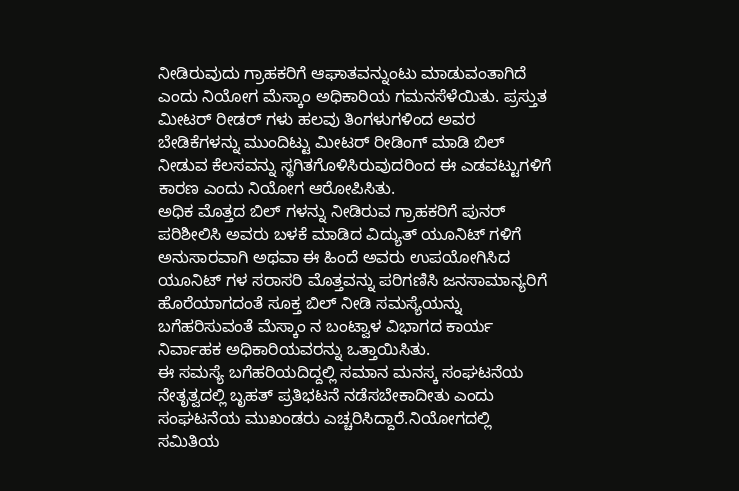ನೀಡಿರುವುದು ಗ್ರಾಹಕರಿಗೆ ಆಘಾತವನ್ನುಂಟು ಮಾಡುವಂತಾಗಿದೆ ಎಂದು ನಿಯೋಗ ಮೆಸ್ಕಾಂ ಅಧಿಕಾರಿಯ ಗಮನಸೆಳೆಯಿತು. ಪ್ರಸ್ತುತ ಮೀಟರ್ ರೀಡರ್ ಗಳು ಹಲವು ತಿಂಗಳುಗಳಿಂದ ಅವರ ಬೇಡಿಕೆಗಳನ್ನು ಮುಂದಿಟ್ಟು ಮೀಟರ್ ರೀಡಿಂಗ್ ಮಾಡಿ ಬಿಲ್ ನೀಡುವ ಕೆಲಸವನ್ನು ಸ್ಥಗಿತಗೊಳಿಸಿರುವುದರಿಂದ ಈ ಎಡವಟ್ಟುಗಳಿಗೆ ಕಾರಣ ಎಂದು ನಿಯೋಗ ಆರೋಪಿಸಿತು.
ಅಧಿಕ ಮೊತ್ತದ ಬಿಲ್ ಗಳನ್ನು ನೀಡಿರುವ ಗ್ರಾಹಕರಿಗೆ ಪುನರ್ ಪರಿಶೀಲಿಸಿ ಅವರು ಬಳಕೆ ಮಾಡಿದ ವಿದ್ಯುತ್ ಯೂನಿಟ್ ಗಳಿಗೆ ಅನುಸಾರವಾಗಿ ಅಥವಾ ಈ ಹಿಂದೆ ಅವರು ಉಪಯೋಗಿಸಿದ ಯೂನಿಟ್ ಗಳ ಸರಾಸರಿ ಮೊತ್ತವನ್ನು ಪರಿಗಣಿಸಿ ಜನಸಾಮಾನ್ಯರಿಗೆ ಹೊರೆಯಾಗದಂತೆ ಸೂಕ್ತ ಬಿಲ್ ನೀಡಿ ಸಮಸ್ಯೆಯನ್ನು ಬಗೆಹರಿಸುವಂತೆ ಮೆಸ್ಕಾಂ ನ ಬಂಟ್ವಾಳ ವಿಭಾಗದ ಕಾರ್ಯ ನಿರ್ವಾಹಕ ಅಧಿಕಾರಿಯವರನ್ನು ಒತ್ತಾಯಿಸಿತು.
ಈ ಸಮಸ್ಯೆ ಬಗೆಹರಿಯದಿದ್ದಲ್ಲಿ ಸಮಾನ ಮನಸ್ಕ ಸಂಘಟನೆಯ ನೇತೃತ್ವದಲ್ಲಿ ಬೃಹತ್ ಪ್ರತಿಭಟನೆ ನಡೆಸಬೇಕಾದೀತು ಎಂದು ಸಂಘಟನೆಯ ಮುಖಂಡರು ಎಚ್ಚರಿಸಿದ್ದಾರೆ.ನಿಯೋಗದಲ್ಲಿ ಸಮಿತಿಯ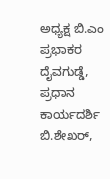ಅಧ್ಯಕ್ಷ ಬಿ.ಎಂ ಪ್ರಭಾಕರ ದೈವಗುಡ್ಡೆ, ಪ್ರಧಾನ ಕಾರ್ಯದರ್ಶಿ ಬಿ.ಶೇಖರ್,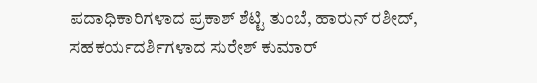ಪದಾಧಿಕಾರಿಗಳಾದ ಪ್ರಕಾಶ್ ಶೆಟ್ಟಿ ತುಂಬೆ, ಹಾರುನ್ ರಶೀದ್, ಸಹಕರ್ಯದರ್ಶಿಗಳಾದ ಸುರೇಶ್ ಕುಮಾರ್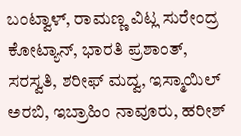ಬಂಟ್ವಾಳ್, ರಾಮಣ್ಣ ವಿಟ್ಲ ಸುರೇಂದ್ರ ಕೋಟ್ಯಾನ್, ಭಾರತಿ ಪ್ರಶಾಂತ್, ಸರಸ್ವತಿ, ಶರೀಫ್ ಮದ್ವ, ಇಸ್ಮಾಯಿಲ್ ಅರಬಿ, ಇಬ್ರಾಹಿಂ ನಾವೂರು, ಹರೀಶ್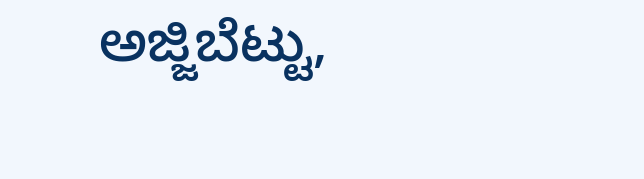ಅಜ್ಜಿಬೆಟ್ಟು,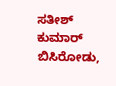ಸತೀಶ್ ಕುಮಾರ್ ಬಿಸಿರೋಡು,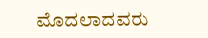ಮೊದಲಾದವರು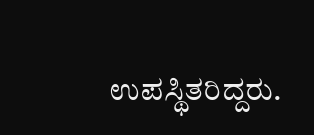ಉಪಸ್ಥಿತರಿದ್ದರು.